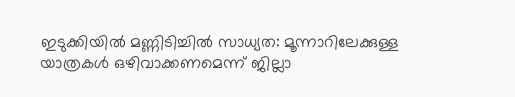ഇടുക്കിയിൽ മണ്ണിടിച്ചിൽ സാധ്യത: മൂന്നാറിലേക്കുള്ള യാത്രകൾ ഒഴിവാക്കണമെന്ന് ജില്ലാ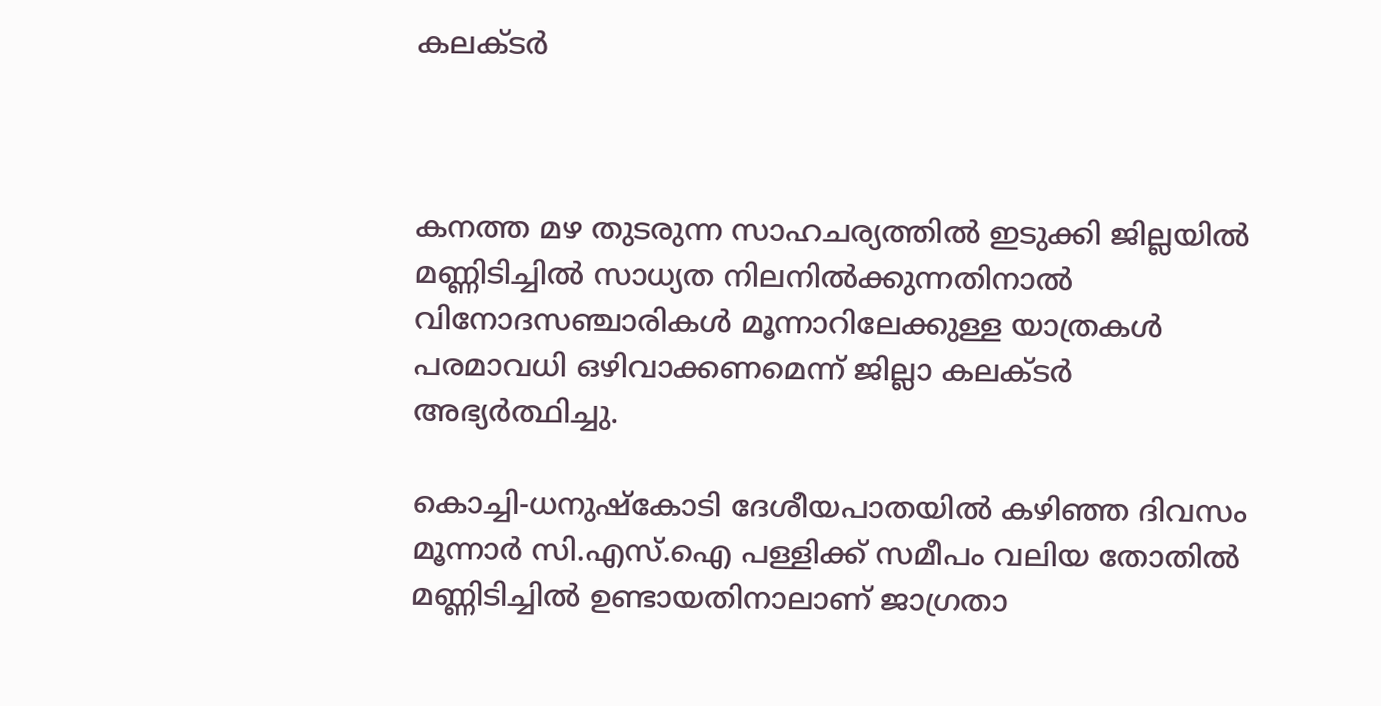കലക്ടർ



കനത്ത മഴ തുടരുന്ന സാഹചര്യത്തിൽ ഇടുക്കി ജില്ലയിൽ മണ്ണിടിച്ചിൽ സാധ്യത നിലനിൽക്കുന്നതിനാൽ വിനോദസഞ്ചാരികൾ മൂന്നാറിലേക്കുള്ള യാത്രകൾ പരമാവധി ഒഴിവാക്കണമെന്ന് ജില്ലാ കലക്ടർ അഭ്യർത്ഥിച്ചു.

കൊച്ചി-ധനുഷ്‌കോടി ദേശീയപാതയിൽ കഴിഞ്ഞ ദിവസം മൂന്നാർ സി.എസ്.ഐ പള്ളിക്ക് സമീപം വലിയ തോതിൽ മണ്ണിടിച്ചിൽ ഉണ്ടായതിനാലാണ് ജാഗ്രതാ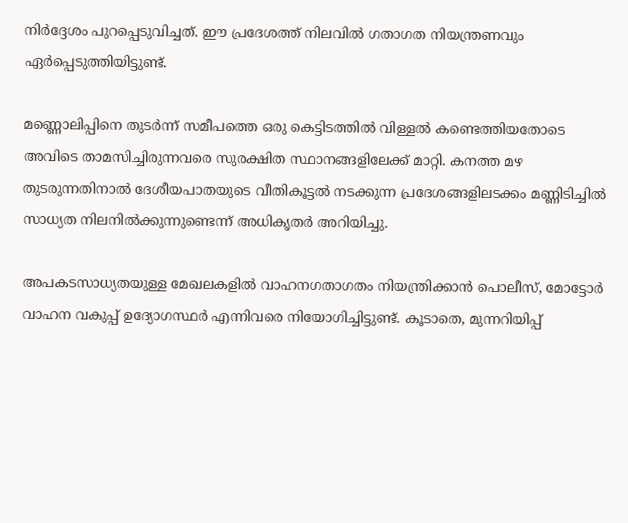നിർദ്ദേശം പുറപ്പെടുവിച്ചത്. ഈ പ്രദേശത്ത് നിലവിൽ ഗതാഗത നിയന്ത്രണവും ഏർപ്പെടുത്തിയിട്ടുണ്ട്.

മണ്ണൊലിപ്പിനെ തുടർന്ന് സമീപത്തെ ഒരു കെട്ടിടത്തിൽ വിള്ളൽ കണ്ടെത്തിയതോടെ അവിടെ താമസിച്ചിരുന്നവരെ സുരക്ഷിത സ്ഥാനങ്ങളിലേക്ക് മാറ്റി. കനത്ത മഴ തുടരുന്നതിനാൽ ദേശീയപാതയുടെ വീതികൂട്ടൽ നടക്കുന്ന പ്രദേശങ്ങളിലടക്കം മണ്ണിടിച്ചിൽ സാധ്യത നിലനിൽക്കുന്നുണ്ടെന്ന് അധികൃതർ അറിയിച്ചു.

അപകടസാധ്യതയുള്ള മേഖലകളിൽ വാഹനഗതാഗതം നിയന്ത്രിക്കാൻ പൊലീസ്, മോട്ടോർ വാഹന വകുപ്പ് ഉദ്യോഗസ്ഥർ എന്നിവരെ നിയോഗിച്ചിട്ടുണ്ട്. കൂടാതെ, മുന്നറിയിപ്പ്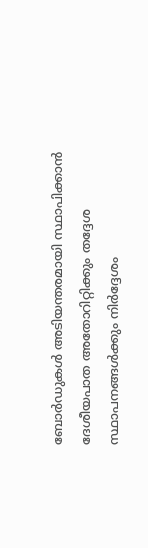ബോർഡുകൾ അടിയന്തരമായി സ്ഥാപിക്കാൻ ദേശീയപാത അതോറിറ്റിക്കും തദ്ദേശ സ്ഥാപനങ്ങൾക്കും നിർദ്ദേശം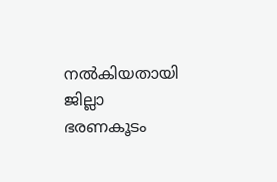നൽകിയതായി ജില്ലാ ഭരണകൂടം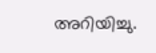അറിയിച്ചു.